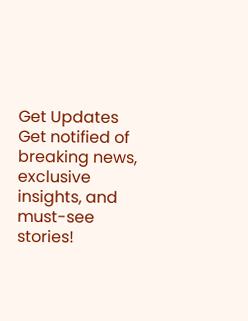Get Updates
Get notified of breaking news, exclusive insights, and must-see stories!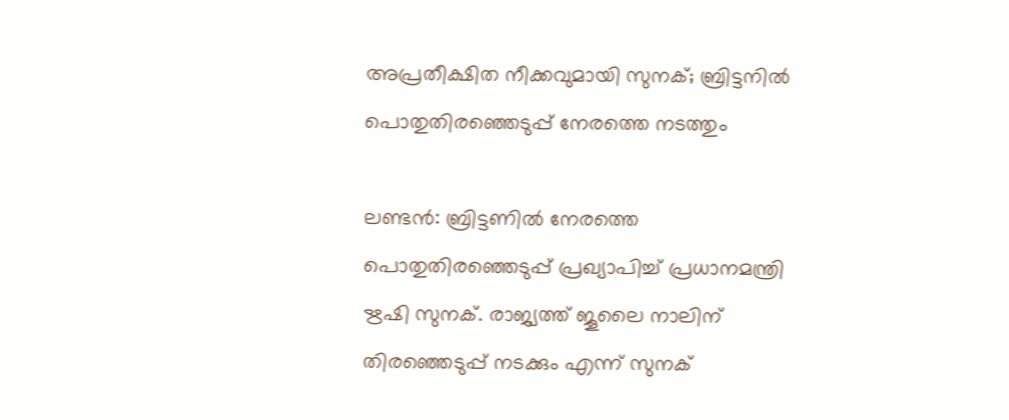അപ്രതീക്ഷിത നീക്കവുമായി സുനക്; ബ്രിട്ടനില്‍ പൊതുതിരഞ്ഞെടുപ്പ് നേരത്തെ നടത്തും

ലണ്ടന്‍: ബ്രിട്ടണില്‍ നേരത്തെ പൊതുതിരഞ്ഞെടുപ്പ് പ്രഖ്യാപിച്ച് പ്രധാനമന്ത്രി ഋഷി സുനക്. രാജ്യത്ത് ജൂലൈ നാലിന് തിരഞ്ഞെടുപ്പ് നടക്കും എന്ന് സുനക്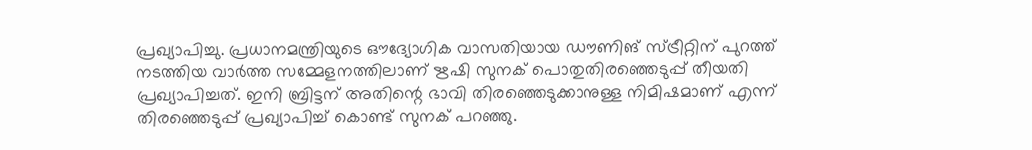പ്രഖ്യാപിച്ചു. പ്രധാനമന്ത്രിയുടെ ഔദ്യോഗിക വാസതിയായ ഡൗണിങ് സ്ട്രീറ്റിന് പുറത്ത് നടത്തിയ വാര്‍ത്ത സമ്മേളനത്തിലാണ് ഋഷി സുനക് പൊതുതിരഞ്ഞെടുപ്പ് തീയതി പ്രഖ്യാപിച്ചത്. ഇനി ബ്രിട്ടന് അതിന്റെ ഭാവി തിരഞ്ഞെടുക്കാനുള്ള നിമിഷമാണ് എന്ന് തിരഞ്ഞെടുപ്പ് പ്രഖ്യാപിച്ച് കൊണ്ട് സുനക് പറഞ്ഞു.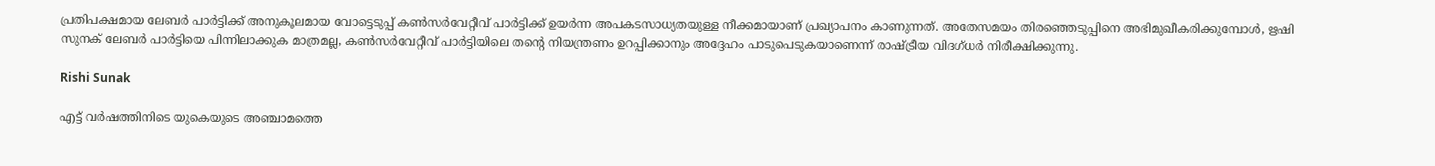പ്രതിപക്ഷമായ ലേബര്‍ പാര്‍ട്ടിക്ക് അനുകൂലമായ വോട്ടെടുപ്പ് കണ്‍സര്‍വേറ്റീവ് പാര്‍ട്ടിക്ക് ഉയര്‍ന്ന അപകടസാധ്യതയുള്ള നീക്കമായാണ് പ്രഖ്യാപനം കാണുന്നത്. അതേസമയം തിരഞ്ഞെടുപ്പിനെ അഭിമുഖീകരിക്കുമ്പോള്‍, ഋഷി സുനക് ലേബര്‍ പാര്‍ട്ടിയെ പിന്നിലാക്കുക മാത്രമല്ല, കണ്‍സര്‍വേറ്റീവ് പാര്‍ട്ടിയിലെ തന്റെ നിയന്ത്രണം ഉറപ്പിക്കാനും അദ്ദേഹം പാടുപെടുകയാണെന്ന് രാഷ്ട്രീയ വിദഗ്ധര്‍ നിരീക്ഷിക്കുന്നു.

Rishi Sunak

എട്ട് വര്‍ഷത്തിനിടെ യുകെയുടെ അഞ്ചാമത്തെ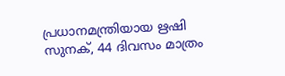പ്രധാനമന്ത്രിയായ ഋഷി സുനക്, 44 ദിവസം മാത്രം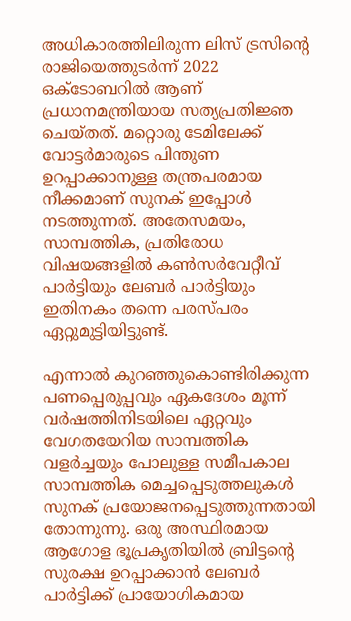അധികാരത്തിലിരുന്ന ലിസ് ട്രസിന്റെ രാജിയെത്തുടര്‍ന്ന് 2022 ഒക്ടോബറില്‍ ആണ് പ്രധാനമന്ത്രിയായ സത്യപ്രതിജ്ഞ ചെയ്തത്. മറ്റൊരു ടേമിലേക്ക് വോട്ടര്‍മാരുടെ പിന്തുണ ഉറപ്പാക്കാനുള്ള തന്ത്രപരമായ നീക്കമാണ് സുനക് ഇപ്പോള്‍ നടത്തുന്നത്. അതേസമയം, സാമ്പത്തിക, പ്രതിരോധ വിഷയങ്ങളില്‍ കണ്‍സര്‍വേറ്റീവ് പാര്‍ട്ടിയും ലേബര്‍ പാര്‍ട്ടിയും ഇതിനകം തന്നെ പരസ്പരം ഏറ്റുമുട്ടിയിട്ടുണ്ട്.

എന്നാല്‍ കുറഞ്ഞുകൊണ്ടിരിക്കുന്ന പണപ്പെരുപ്പവും ഏകദേശം മൂന്ന് വര്‍ഷത്തിനിടയിലെ ഏറ്റവും വേഗതയേറിയ സാമ്പത്തിക വളര്‍ച്ചയും പോലുള്ള സമീപകാല സാമ്പത്തിക മെച്ചപ്പെടുത്തലുകള്‍ സുനക് പ്രയോജനപ്പെടുത്തുന്നതായി തോന്നുന്നു. ഒരു അസ്ഥിരമായ ആഗോള ഭൂപ്രകൃതിയില്‍ ബ്രിട്ടന്റെ സുരക്ഷ ഉറപ്പാക്കാന്‍ ലേബര്‍ പാര്‍ട്ടിക്ക് പ്രായോഗികമായ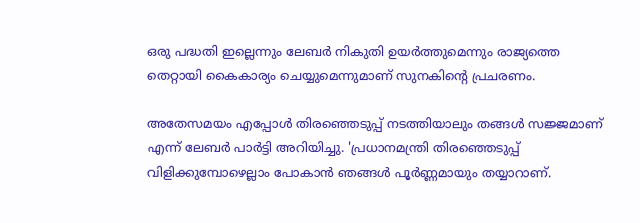ഒരു പദ്ധതി ഇല്ലെന്നും ലേബര്‍ നികുതി ഉയര്‍ത്തുമെന്നും രാജ്യത്തെ തെറ്റായി കൈകാര്യം ചെയ്യുമെന്നുമാണ് സുനകിന്റെ പ്രചരണം.

അതേസമയം എപ്പോള്‍ തിരഞ്ഞെടുപ്പ് നടത്തിയാലും തങ്ങള്‍ സജ്ജമാണ് എന്ന് ലേബര്‍ പാര്‍ട്ടി അറിയിച്ചു. 'പ്രധാനമന്ത്രി തിരഞ്ഞെടുപ്പ് വിളിക്കുമ്പോഴെല്ലാം പോകാന്‍ ഞങ്ങള്‍ പൂര്‍ണ്ണമായും തയ്യാറാണ്.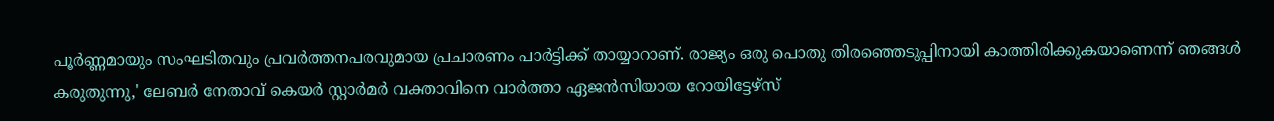പൂര്‍ണ്ണമായും സംഘടിതവും പ്രവര്‍ത്തനപരവുമായ പ്രചാരണം പാര്‍ട്ടിക്ക് തായ്യാറാണ്. രാജ്യം ഒരു പൊതു തിരഞ്ഞെടുപ്പിനായി കാത്തിരിക്കുകയാണെന്ന് ഞങ്ങള്‍ കരുതുന്നു,' ലേബര്‍ നേതാവ് കെയര്‍ സ്റ്റാര്‍മര്‍ വക്താവിനെ വാര്‍ത്താ ഏജന്‍സിയായ റോയിട്ടേഴ്‌സ്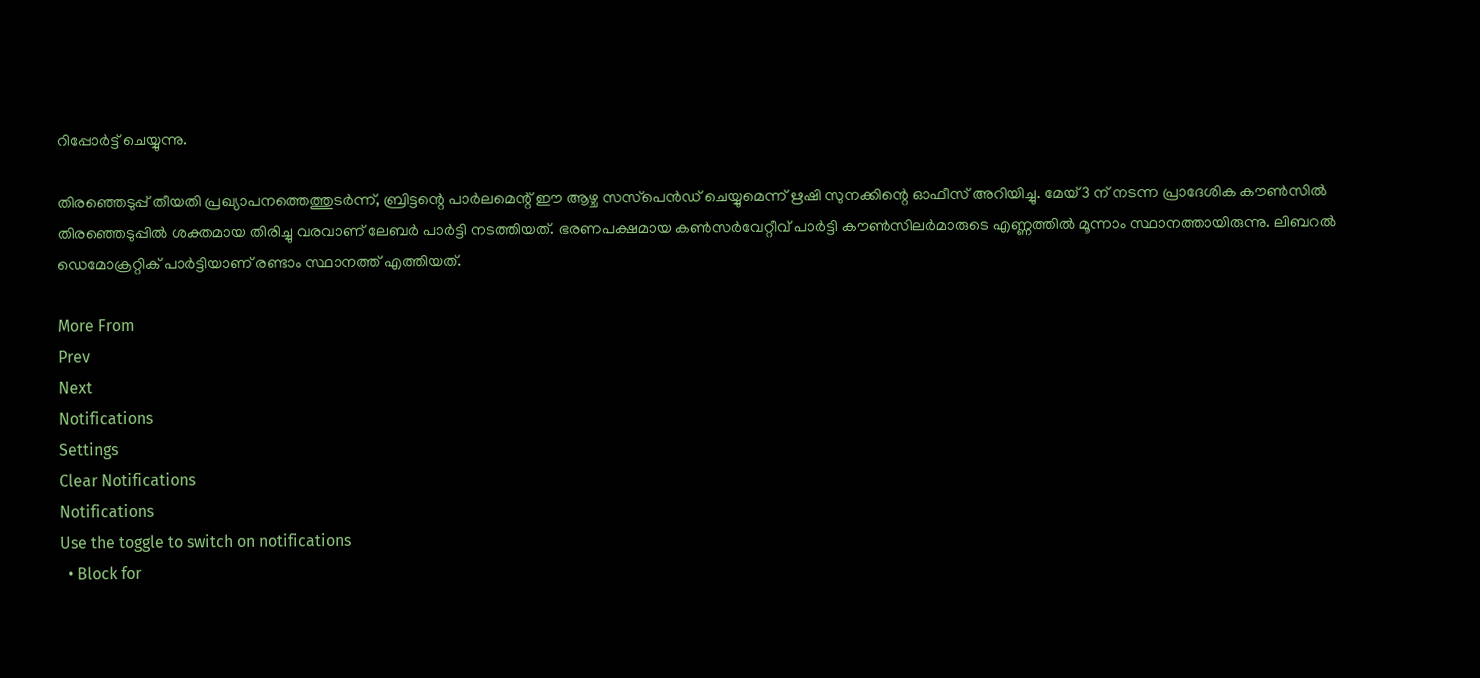റിപ്പോര്‍ട്ട് ചെയ്യുന്നു.

തിരഞ്ഞെടുപ്പ് തീയതി പ്രഖ്യാപനത്തെത്തുടര്‍ന്ന്, ബ്രിട്ടന്റെ പാര്‍ലമെന്റ് ഈ ആഴ്ച സസ്‌പെന്‍ഡ് ചെയ്യുമെന്ന് ഋഷി സുനക്കിന്റെ ഓഫീസ് അറിയിച്ചു. മേയ് 3 ന് നടന്ന പ്രാദേശിക കൗണ്‍സില്‍ തിരഞ്ഞെടുപ്പില്‍ ശക്തമായ തിരിച്ചു വരവാണ് ലേബര്‍ പാര്‍ട്ടി നടത്തിയത്. ഭരണപക്ഷമായ കണ്‍സര്‍വേറ്റീവ് പാര്‍ട്ടി കൗണ്‍സിലര്‍മാരുടെ എണ്ണത്തില്‍ മൂന്നാം സ്ഥാനത്തായിരുന്നു. ലിബറല്‍ ഡെമോക്രറ്റിക് പാര്‍ട്ടിയാണ് രണ്ടാം സ്ഥാനത്ത് എത്തിയത്.

More From
Prev
Next
Notifications
Settings
Clear Notifications
Notifications
Use the toggle to switch on notifications
  • Block for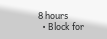8 hours
  • Block for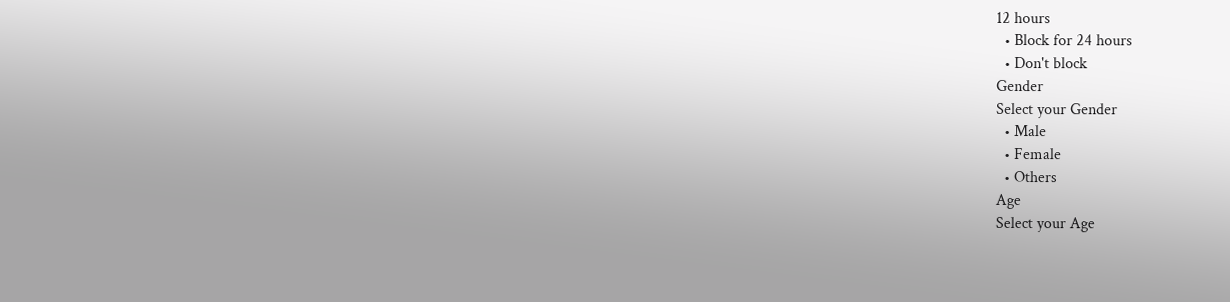12 hours
  • Block for 24 hours
  • Don't block
Gender
Select your Gender
  • Male
  • Female
  • Others
Age
Select your Age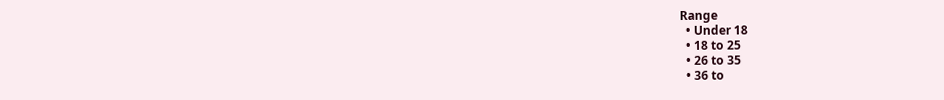Range
  • Under 18
  • 18 to 25
  • 26 to 35
  • 36 to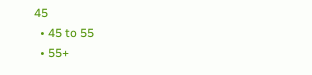45
  • 45 to 55
  • 55+